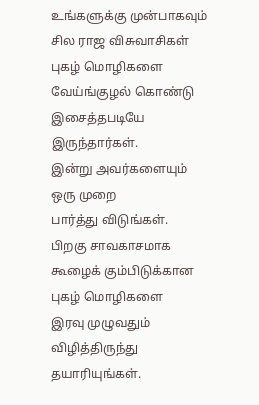உங்களுக்கு முன்பாகவும்
சில ராஜ விசுவாசிகள்
புகழ் மொழிகளை
வேய்ங்குழல் கொண்டு
இசைத்தபடியே இருந்தார்கள்.
இன்று அவர்களையும்
ஒரு முறை
பார்த்து விடுங்கள்.
பிறகு சாவகாசமாக
கூழைக் கும்பிடுக்கான
புகழ் மொழிகளை
இரவு முழுவதும்
விழித்திருந்து தயாரியுங்கள்.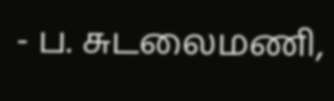- ப. சுடலைமணி,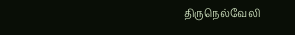திருநெல்வேலி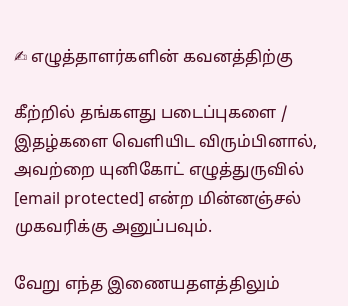✍ எழுத்தாளர்களின் கவனத்திற்கு

கீற்றில் தங்களது படைப்புகளை / இதழ்களை வெளியிட விரும்பினால், அவற்றை யுனிகோட் எழுத்துருவில் [email protected] என்ற மின்னஞ்சல் முகவரிக்கு அனுப்பவும்.

வேறு எந்த இணையதளத்திலும்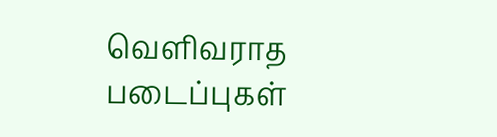வெளிவராத படைப்புகள்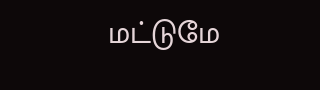மட்டுமே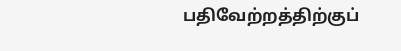பதிவேற்றத்திற்குப்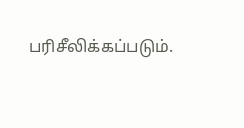பரிசீலிக்கப்படும்.